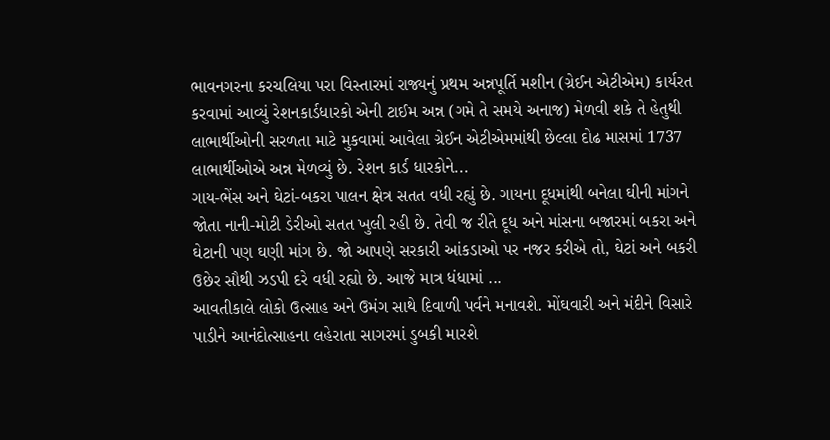ભાવનગરના કરચલિયા પરા વિસ્તારમાં રાજ્યનું પ્રથમ અન્નપૂર્તિ મશીન (ગ્રેઈન એટીએમ) કાર્યરત કરવામાં આવ્યું રેશનકાર્ડધારકો એની ટાઈમ અન્ન (ગમે તે સમયે અનાજ) મેળવી શકે તે હેતુથી લાભાર્થીઓની સરળતા માટે મુકવામાં આવેલા ગ્રેઈન એટીએમમાંથી છેલ્લા દોઢ માસમાં 1737 લાભાર્થીઓએ અન્ન મેળવ્યું છે. રેશન કાર્ડ ધારકોને...
ગાય-ભેંસ અને ઘેટાં-બકરા પાલન ક્ષેત્ર સતત વધી રહ્યું છે. ગાયના દૂધમાંથી બનેલા ઘીની માંગને જોતા નાની-મોટી ડેરીઓ સતત ખુલી રહી છે. તેવી જ રીતે દૂધ અને માંસના બજારમાં બકરા અને ઘેટાની પણ ઘણી માંગ છે. જો આપણે સરકારી આંકડાઓ પર નજર કરીએ તો, ઘેટાં અને બકરી ઉછેર સૌથી ઝડપી દરે વધી રહ્યો છે. આજે માત્ર ધંધામાં ...
આવતીકાલે લોકો ઉત્સાહ અને ઉમંગ સાથે દિવાળી પર્વને મનાવશે. મોંઘવારી અને મંદીને વિસારે પાડીને આનંદોત્સાહના લહેરાતા સાગરમાં ડુબકી મારશે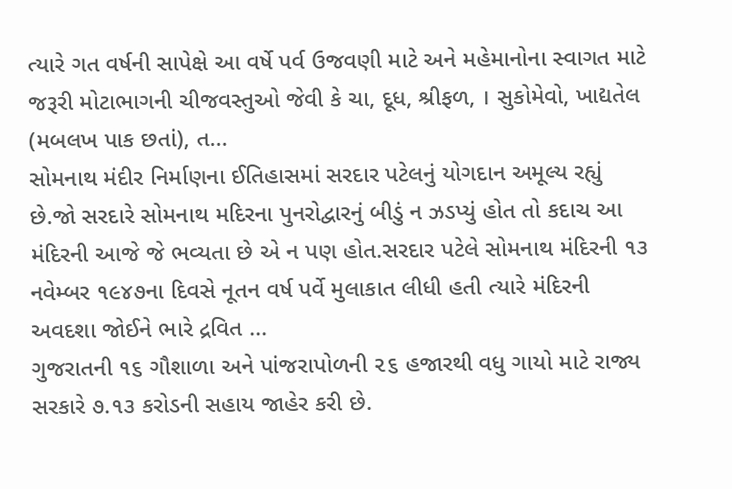ત્યારે ગત વર્ષની સાપેક્ષે આ વર્ષે પર્વ ઉજવણી માટે અને મહેમાનોના સ્વાગત માટે જરૂરી મોટાભાગની ચીજવસ્તુઓ જેવી કે ચા, દૂધ, શ્રીફળ, । સુકોમેવો, ખાદ્યતેલ (મબલખ પાક છતાં), ત...
સોમનાથ મંદીર નિર્માણના ઈતિહાસમાં સરદાર પટેલનું યોગદાન અમૂલ્ય રહ્યું છે.જો સરદારે સોમનાથ મદિરના પુનરોદ્વારનું બીડું ન ઝડપ્યું હોત તો કદાચ આ મંદિરની આજે જે ભવ્યતા છે એ ન પણ હોત.સરદાર પટેલે સોમનાથ મંદિરની ૧૩ નવેમ્બર ૧૯૪૭ના દિવસે નૂતન વર્ષ પર્વે મુલાકાત લીધી હતી ત્યારે મંદિરની અવદશા જોઈને ભારે દ્રવિત ...
ગુજરાતની ૧૬ ગૌશાળા અને પાંજરાપોળની ૨૬ હજારથી વધુ ગાયો માટે રાજ્ય સરકારે ૭.૧૩ કરોડની સહાય જાહેર કરી છે.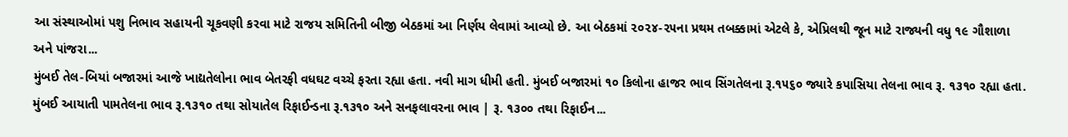આ સંસ્થાઓમાં પશુ નિભાવ સહાયની ચૂકવણી કરવા માટે રાજય સમિતિની બીજી બેઠકમાં આ નિર્ણય લેવામાં આવ્યો છે. આ બેઠકમાં ૨૦૨૪-૨૫ના પ્રથમ તબક્કામાં એટલે કે, એપ્રિલથી જૂન માટે રાજ્યની વધુ ૧૯ ગૌશાળા અને પાંજરા...
મુંબઈ તેલ-બિયાં બજારમાં આજે ખાદ્યતેલોના ભાવ બેતરફી વધઘટ વચ્ચે ફરતા રહ્યા હતા. નવી માગ ધીમી હતી. મુંબઈ બજારમાં ૧૦ કિલોના હાજર ભાવ સિંગતેલના રૂ.૧૫૬૦ જ્યારે કપાસિયા તેલના ભાવ રૂ. ૧૩૧૦ રહ્યા હતા. મુંબઈ આયાતી પામતેલના ભાવ રૂ.૧૩૧૦ તથા સોયાતેલ રિફાઈન્ડના રૂ.૧૩૧૦ અને સનફલાવરના ભાવ | રૂ. ૧૩૦૦ તથા રિફાઈન...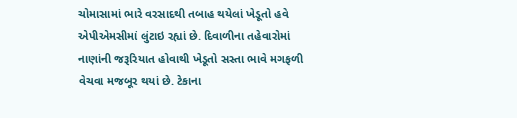ચોમાસામાં ભારે વરસાદથી તબાહ થયેલાં ખેડૂતો હવે એપીએમસીમાં લુંટાઇ રહ્યાં છે. દિવાળીના તહેવારોમાં નાણાંની જરૂરિયાત હોવાથી ખેડૂતો સસ્તા ભાવે મગફળી વેચવા મજબૂર થયાં છે. ટેકાના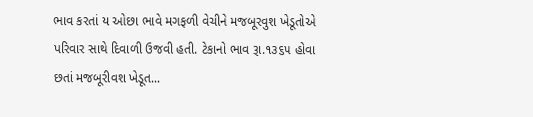ભાવ કરતાં ય ઓછા ભાવે મગફળી વેચીને મજબૂરવુશ ખેડૂતોએ પરિવાર સાથે દિવાળી ઉજવી હતી. ટેકાનો ભાવ રૂા.૧૩૬૫ હોવા છતાં મજબૂરીવશ ખેડૂત...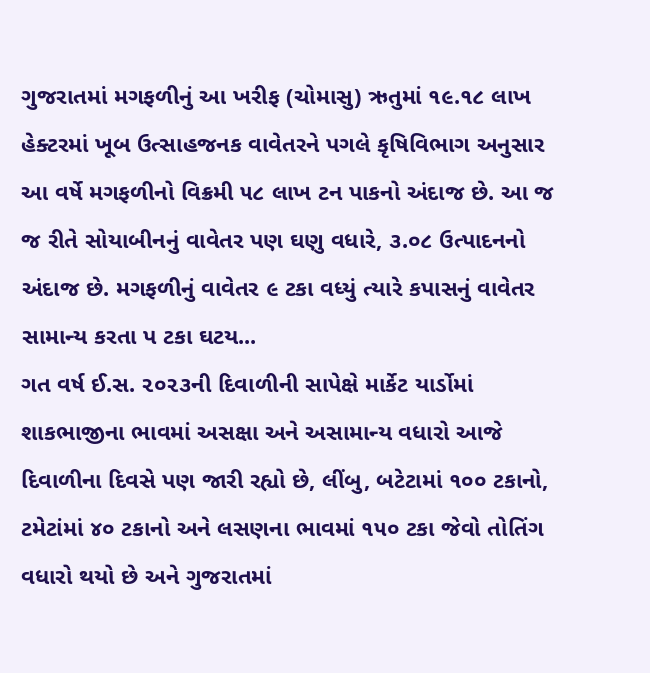ગુજરાતમાં મગફળીનું આ ખરીફ (ચોમાસુ) ઋતુમાં ૧૯.૧૮ લાખ હેક્ટરમાં ખૂબ ઉત્સાહજનક વાવેતરને પગલે કૃષિવિભાગ અનુસાર આ વર્ષે મગફળીનો વિક્રમી ૫૮ લાખ ટન પાકનો અંદાજ છે. આ જ જ રીતે સોયાબીનનું વાવેતર પણ ઘણુ વધારે, ૩.૦૮ ઉત્પાદનનો અંદાજ છે. મગફળીનું વાવેતર ૯ ટકા વધ્યું ત્યારે કપાસનું વાવેતર સામાન્ય કરતા પ ટકા ઘટય...
ગત વર્ષ ઈ.સ. ૨૦૨૩ની દિવાળીની સાપેક્ષે માર્કેટ યાર્ડોમાં શાકભાજીના ભાવમાં અસક્ષા અને અસામાન્ય વધારો આજે દિવાળીના દિવસે પણ જારી રહ્યો છે, લીંબુ, બટેટામાં ૧૦૦ ટકાનો, ટમેટાંમાં ૪૦ ટકાનો અને લસણના ભાવમાં ૧૫૦ ટકા જેવો તોતિંગ વધારો થયો છે અને ગુજરાતમાં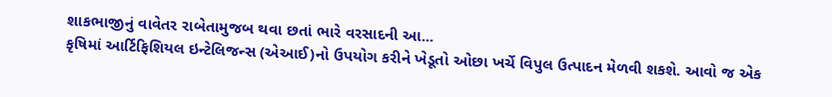શાકભાજીનું વાવેતર રાબેતામુજબ થવા છતાં ભારે વરસાદની આ...
કૃષિમાં આર્ટિફિશિયલ ઇન્ટેલિજન્સ (એઆઈ)નો ઉપયોગ કરીને ખેડૂતો ઓછા ખર્ચે વિપુલ ઉત્પાદન મેળવી શકશે. આવો જ એક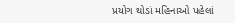પ્રયોગ થોડાં મહિનાઓ પહેલાં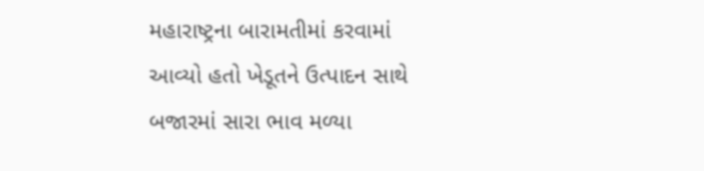મહારાષ્ટ્રના બારામતીમાં કરવામાં આવ્યો હતો ખેડૂતને ઉત્પાદન સાથે બજારમાં સારા ભાવ મળ્યા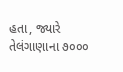હતા, જ્યારે તેલંગાણાના ૭૦૦૦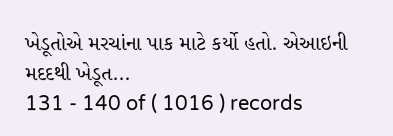ખેડૂતોએ મરચાંના પાક માટે કર્યો હતો. એઆઇની મદદથી ખેડૂત...
131 - 140 of ( 1016 ) records